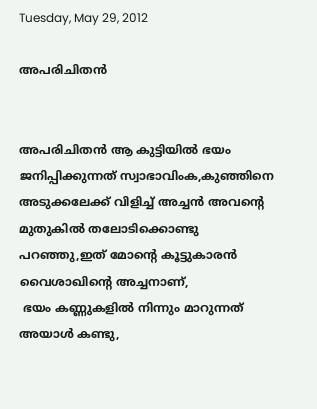Tuesday, May 29, 2012

അപരിചിതന്‍


അപരിചിതന്‍ ആ കുട്ടിയില്‍ ഭയം ജനിപ്പിക്കുന്നത് സ്വാഭാവിംക,കുഞ്ഞിനെ അടുക്കലേക്ക് വിളിച്ച് അച്ചന്‍ അവന്റെ മുതുകില്‍ തലോടിക്കൊണ്ടു പറഞ്ഞു,ഇത് മോന്റെ കൂട്ടുകാരന്‍ വൈശാഖിന്റെ അച്ചനാണ്,
 ഭയം കണ്ണുകളില്‍ നിന്നും മാറുന്നത് അയാള്‍ കണ്ടു,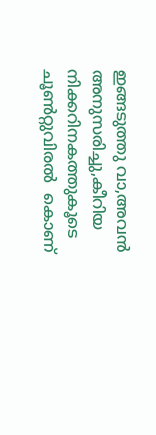ഇങ്ങടുത്തു വാ,അവന്‍ അനുസരിച്ചു,കീറിയ നിക്കറിനകത്തുകൂടെ ചൂണ്‍റ്റുവിരല്‍  കൊണ്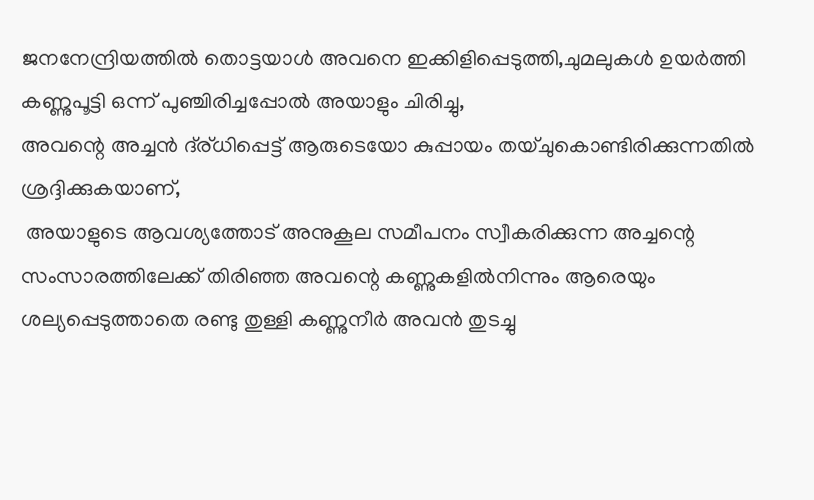ജനനേന്ദ്രിയത്തില്‍ തൊട്ടയാള്‍ അവനെ ഇക്കിളിപ്പെടുത്തി,ചുമലുകള്‍ ഉയര്‍ത്തി കണ്ണുപൂട്ടി ഒന്ന് പുഞ്ചിരിച്ചപ്പോല്‍ അയാളും ചിരിച്ചു,
അവന്റെ അച്ചന്‍ ദ്ര്ധിപ്പെട്ട് ആരുടെയോ കുപ്പായം തയ്ചുകൊണ്ടിരിക്കുന്നതില്‍ ശ്രദ്ദിക്കുകയാണ്,
 അയാളുടെ ആവശ്യത്തോട് അനുകൂല സമീപനം സ്വീകരിക്കുന്ന അച്ചന്റെ സംസാരത്തിലേക്ക് തിരിഞ്ഞ അവന്റെ കണ്ണുകളില്‍നിന്നും ആരെയും ശല്യപ്പെടുത്താതെ രണ്ടു തുള്ളി കണ്ണുനീര്‍ അവന്‍ തുടച്ചു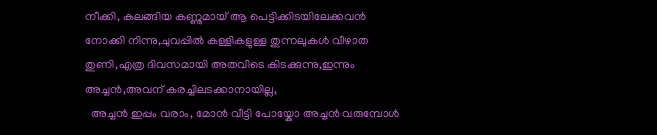നീക്കി, കലങ്ങിയ കണ്ണുമായ് ആ പെട്ടിക്കിടയിലേക്കവന്‍ നോക്കി നിന്നു,ചുവപ്പില്‍ കള്ളികളുള്ള തുന്നലുകള്‍ വീഴാത തുണി,എത്ര ദിവസമായി അതവിടെ കിടക്കുന്നു,ഇന്നും അച്ചന്‍,അവന് കരച്ചിലടക്കാനായില്ല,
  അച്ചന്‍ ഇപ്പം വരാം, മോന്‍ വീട്ടി പോയ്കോ അച്ചന്‍ വരുമ്പോള്‍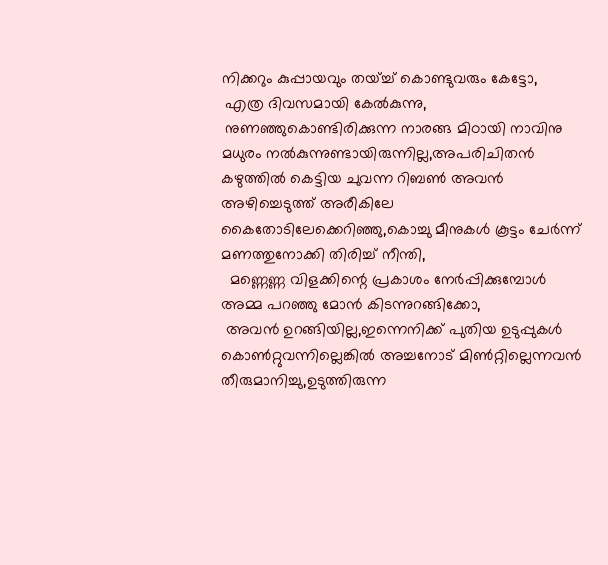നിക്കറും കുപ്പായവും തയ്ച്ച് കൊണ്ടുവരും കേട്ടോ,
 എത്ര ദിവസമായി കേല്‍കുന്നു,
 നുണഞ്ഞുകൊണ്ടിരിക്കുന്ന നാരങ്ങ മിഠായി നാവിനു മധുരം നല്‍കുന്നുണ്ടായിരുന്നില്ല,അപരിചിതന്‍ കഴുത്തില്‍ കെട്ടിയ ചുവന്ന റിബണ്‍ അവന്‍ അഴിച്ചെടുത്ത് അരീകിലേ കൈതോടിലേക്കെറിഞ്ഞു,കൊച്ചു മീനുകള്‍ കൂട്ടം ചേര്‍ന്ന് മണത്തുനോക്കി തിരിച്ച് നീന്തി,
  മണ്ണെണ്ണ വിളക്കിന്റെ പ്രകാശം നേര്‍പ്പിക്കുമ്പോള്‍ അമ്മ പറഞ്ഞു മോന്‍ കിടന്നുറങ്ങിക്കോ,
 അവന്‍ ഉറങ്ങിയില്ല,ഇന്നെനിക്ക് പുതിയ ഉടുപ്പുകള്‍ കൊണ്‍റ്റുവന്നില്ലെങ്കില്‍ അച്ചനോട് മിണ്‍റ്റില്ലെന്നവന്‍ തീരുമാനിച്ചു,ഉടുത്തിരുന്ന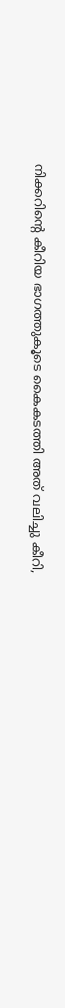നിക്കറിന്റെ കീറിയ ഭാഗത്തുകൂടെ കൈകടത്തി അത് വലിച്ചു കീറി,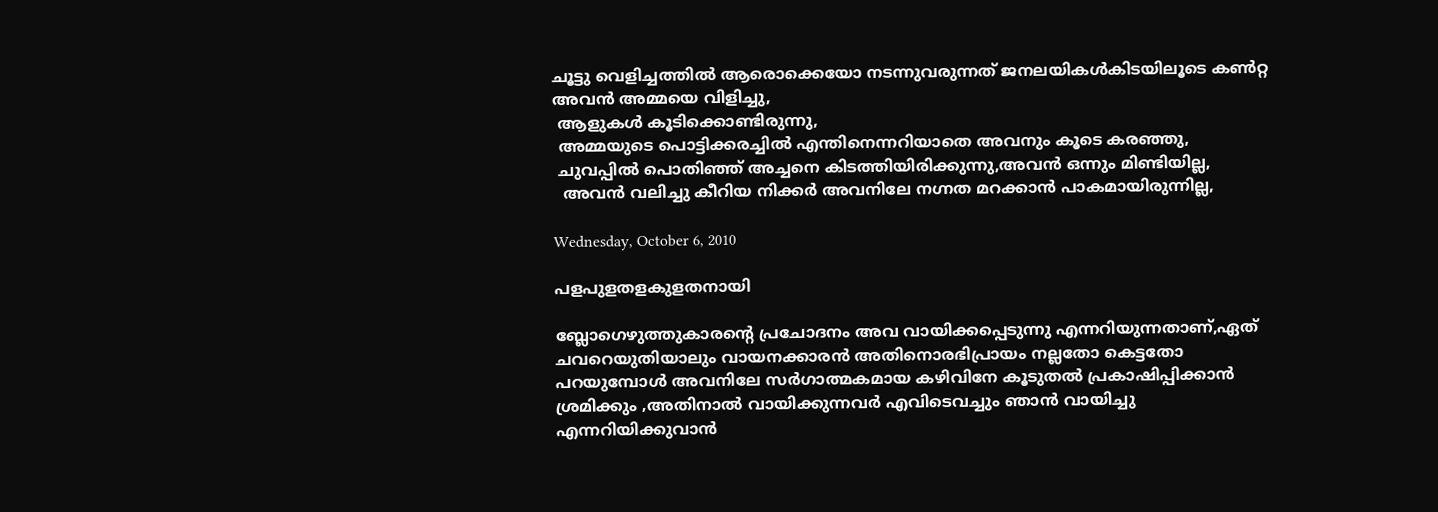ചൂട്ടു വെളിച്ചത്തില്‍ ആരൊക്കെയോ നടന്നുവരുന്നത് ജനലയികള്‍കിടയിലൂടെ കണ്‍റ്റ അവന്‍ അമ്മയെ വിളിച്ചു,
 ആളുകള്‍ കൂടിക്കൊണ്ടിരുന്നു,
 അമ്മയുടെ പൊട്ടിക്കരച്ചില്‍ എന്തിനെന്നറിയാതെ അവനും കൂടെ കരഞ്ഞു,
 ചുവപ്പില്‍ പൊതിഞ്ഞ് അച്ചനെ കിടത്തിയിരിക്കുന്നു,അവന്‍ ഒന്നും മിണ്ടിയില്ല,
  അവന്‍ വലിച്ചു കീറിയ നിക്കര്‍ അവനിലേ നഗ്നത മറക്കാന്‍ പാകമായിരുന്നില്ല,

Wednesday, October 6, 2010

പളപുളതളകുളതനായി

ബ്ലോഗെഴുത്തുകാരന്റെ പ്രചോദനം അവ വായിക്കപ്പെടുന്നു എന്നറിയുന്നതാണ്,ഏത് ചവറെയുതിയാലും വായനക്കാരന്‍ അതിനൊരഭിപ്രായം നല്ലതോ കെട്ടതോ പറയുമ്പോള്‍ അവനിലേ സര്‍ഗാത്മകമായ കഴിവിനേ കൂടുതല്‍ പ്രകാഷിപ്പിക്കാന്‍ ശ്രമിക്കും ‚അതിനാല്‍ വായിക്കുന്നവര്‍ എവിടെവച്ചും ഞാന്‍ വായിച്ചു എന്നറിയിക്കുവാന്‍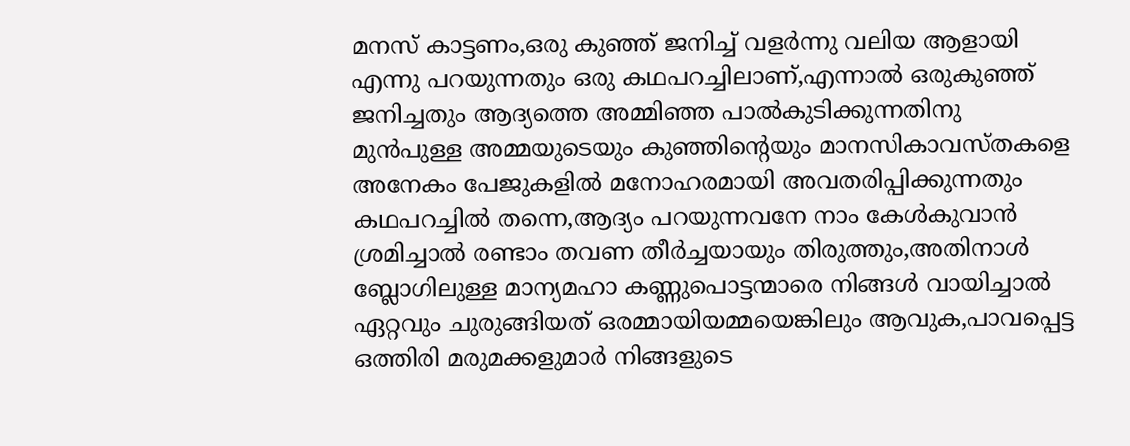മനസ് കാട്ടണം,ഒരു കുഞ്ഞ് ജനിച്ച് വളര്‍ന്നു വലിയ ആളായി എന്നു പറയുന്നതും ഒരു കഥപറച്ചിലാണ്,എന്നാല്‍ ഒരുകുഞ്ഞ് ജനിച്ചതും ആദ്യത്തെ അമ്മിഞ്ഞ പാല്‍കുടിക്കുന്നതിനു മുന്‍പുള്ള അമ്മയുടെയും കുഞ്ഞിന്റെയും മാനസികാവസ്തകളെ അനേകം പേജുകളില്‍ മനോഹരമായി അവതരിപ്പിക്കുന്നതും കഥപറച്ചില്‍ തന്നെ,ആദ്യം പറയുന്നവനേ നാം കേള്‍കുവാന്‍ ശ്രമിച്ചാല്‍ രണ്ടാം തവണ തീര്‍ച്ചയായും തിരുത്തും,അതിനാള്‍ ബ്ലോഗിലുള്ള മാന്യമഹാ കണ്ണുപൊട്ടന്മാരെ നിങ്ങള്‍ വായിച്ചാല്‍ ഏറ്റവും ചുരുങ്ങിയത് ഒരമ്മായിയമ്മയെങ്കിലും ആവുക,പാവപ്പെട്ട ഒത്തിരി മരുമക്കളുമാര്‍ നിങ്ങളുടെ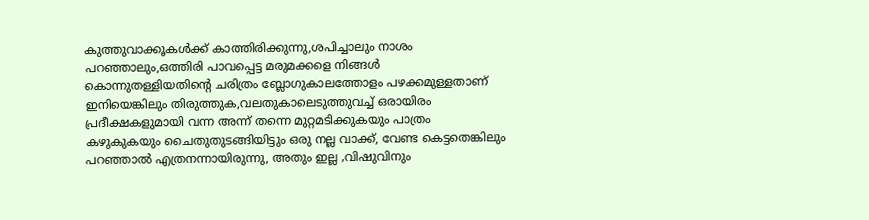കുത്തുവാക്കൂകള്‍ക്ക് കാത്തിരിക്കുന്നു,ശപിച്ചാലും നാശം പറഞ്ഞാലും,ഒത്തിരി പാവപ്പെട്ട മരുമക്കളെ നിങ്ങള്‍ കൊന്നുതള്ളിയതിന്റെ ചരിത്രം ബ്ലോഗുകാലത്തോളം പഴക്കമുള്ളതാണ് ഇനിയെങ്കിലും തിരുത്തുക,വലതുകാലെടുത്തുവച്ച് ഒരായിരം പ്രദീക്ഷകളുമായി വന്ന അന്ന് തന്നെ മുറ്റമടിക്കുകയും പാത്രം കഴുകുകയും ചൈതുതുടങ്ങിയിട്ടും ഒരു നല്ല വാക്ക്, വേണ്ട കെട്ടതെങ്കിലും പറഞ്ഞാല്‍ എത്രനന്നായിരുന്നു, അതും ഇല്ല ‚വിഷുവിനും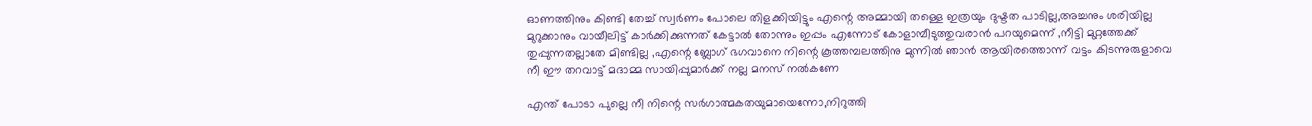ഓണത്തിനും കിണ്ടി തേച്ച് സ്വര്‍ണം പോലെ തിളക്കിയിട്ടും എന്റെ അമ്മായി തള്ളെ ഇത്രയും ദുഷ്ടത പാടില്ല,അച്ചനും ശരിയില്ല മുറുക്കാനും വായീലിട്ട് കാര്‍ക്കിക്കുന്നത് കേട്ടാല്‍ തോന്നും ഇപ്പം എന്നോട് കോളാമ്പീടുത്തുവരാന്‍ പറയുമെന്ന് ‚നീട്ടി മുറ്റത്തേക്ക് തുപ്പുന്നതല്ലാതേ മിണ്ടില്ല ‚എന്റെ ബ്ലോഗ് ഭഗവാനെ നിന്റെ കൂത്തമ്പലത്തിനു മുന്നില്‍ ഞാന്‍ ആയിരത്തൊന്ന് വട്ടം കിടന്നുരുളാവെ നീ ഈ തറവാട്ട് മദാമ്മ സായിപ്പുമാര്‍ക്ക് നല്ല മനസ് നല്‍കണേ

എന്ത് പോടാ പുല്ലെ നീ നിന്റെ സര്‍ഗാത്മകതയുമായെന്നോ,നിറുത്തി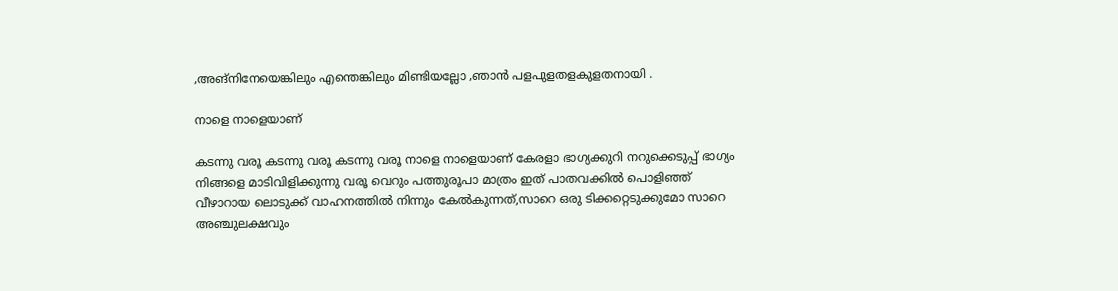‚അങ്നിനേയെങ്കിലും എന്തെങ്കിലും മിണ്ടിയല്ലോ ‚ഞാന്‍ പളപുളതളകുളതനായി .

നാളെ നാളെയാണ്

കടന്നു വരൂ കടന്നു വരൂ കടന്നു വരൂ നാളെ നാളെയാണ് കേരളാ ഭാഗ്യക്കുറി നറുക്കെടുപ്പ് ഭാഗ്യം നിങ്ങളെ മാടിവിളിക്കുന്നു വരൂ വെറും പത്തുരൂപാ മാത്രം ഇത് പാതവക്കില്‍ പൊളിഞ്ഞ് വീഴാറായ ലൊടുക്ക് വാഹനത്തില്‍ നിന്നും കേല്‍കുന്നത്,സാറെ ഒരു ടിക്കറ്റെടുക്കുമോ സാറെ അഞ്ചുലക്ഷവും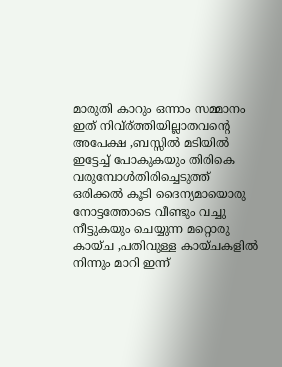മാരുതി കാറും ഒന്നാം സമ്മാനം ഇത് നിവ്ര്ത്തിയില്ലാതവന്റെ അപേക്ഷ ‚ബസ്സില്‍ മടിയില്‍ ഇട്ടേച്ച് പോകുകയും തിരികെ വരുമ്പോള്‍തിരിച്ചെടുത്ത് ഒരിക്കല്‍ കൂടി ദൈന്യമായൊരു നോട്ടത്തോടെ വീണ്ടും വച്ചു നീട്ടുകയും ചെയ്യുന്ന മറ്റൊരു കായ്ച ‚പതിവുള്ള കായ്ചകളില്‍ നിന്നും മാറി ഇന്ന്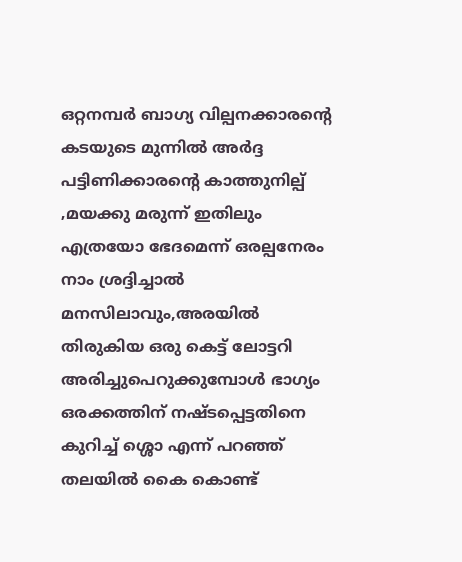ഒറ്റനമ്പര്‍ ബാഗ്യ വില്പനക്കാരന്റെ കടയുടെ മുന്നില്‍ അര്‍ദ്ദ പട്ടിണിക്കാരന്റെ കാത്തുനില്പ് ‚മയക്കു മരുന്ന് ഇതിലും എത്രയോ ഭേദമെന്ന് ഒരല്പനേരം നാം ശ്രദ്ദിച്ചാല്‍ മനസിലാവും,അരയില്‍ തിരുകിയ ഒരു കെട്ട് ലോട്ടറി അരിച്ചുപെറുക്കുമ്പോള്‍ ഭാഗ്യം ഒരക്കത്തിന് നഷ്ടപ്പെട്ടതിനെ കുറിച്ച് ശ്ശൊ എന്ന് പറഞ്ഞ് തലയില്‍ കൈ കൊണ്ട്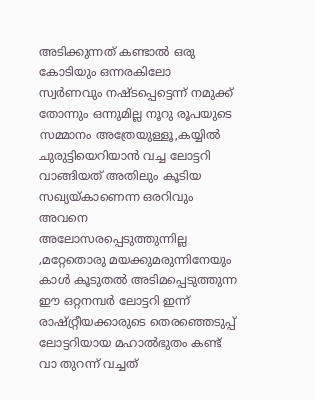അടിക്കുന്നത് കണ്ടാല്‍ ഒരു കോടിയും ഒന്നരകിലോ സ്വര്‍ണവും നഷ്ടപ്പെട്ടെന്ന് നമുക്ക് തോന്നും ഒന്നുമില്ല നൂറു രൂപയുടെ സമ്മാനം അത്രേയുള്ളൂ,കയ്യില്‍ ചുരുട്ടിയെറിയാന്‍ വച്ച ലോട്ടറി വാങ്ങിയത് അതിലും കൂടിയ സഖ്യയ്കാണെന്ന ഒരറിവും അവനെ അലോസരപ്പെടുത്തുന്നില്ല ‚മറ്റേതൊരു മയക്കുമരുന്നിനേയും കാള്‍ കൂടുതല്‍ അടിമപ്പെടുത്തുന്ന ഈ ഒറ്റനമ്പര്‍ ലോട്ടറി ഇന്ന് രാഷ്റ്റ്രീയക്കാരുടെ തെരഞ്ഞെടുപ്പ് ലോട്ടറിയായ മഹാല്‍ഭുതം കണ്ട് വാ തുറന്ന് വച്ചത്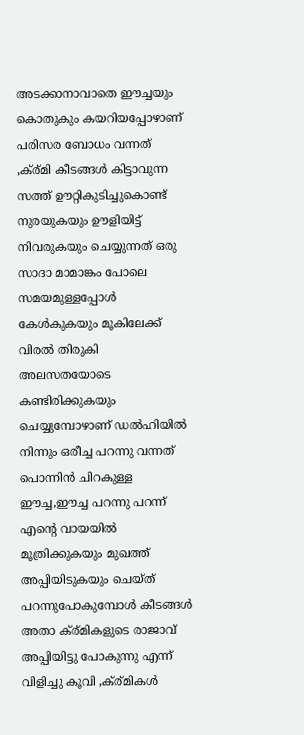അടക്കാനാവാതെ ഈച്ചയും കൊതുകും കയറിയപ്പോഴാണ് പരിസര ബോധം വന്നത് ‚ക്ര്മി കീടങ്ങള്‍ കിട്ടാവുന്ന സത്ത് ഊറ്റികുടിച്ചുകൊണ്ട് നുരയുകയും ഊളിയിട്ട് നിവരുകയും ചെയ്യുന്നത് ഒരു സാദാ മാമാങ്കം പോലെ സമയമുള്ളപ്പോള്‍ കേള്‍കുകയും മൂകിലേക്ക് വിരല്‍ തിരുകി അലസതയോടെ കണ്ടിരിക്കുകയും ചെയ്യുമ്പോഴാണ് ഡല്‍ഹിയില്‍ നിന്നും ഒരീച്ച പറന്നു വന്നത് പൊന്നിന്‍ ചിറകുള്ള ഈച്ച,ഈച്ച പറന്നു പറന്ന് എന്റെ വായയില്‍ മൂത്രിക്കുകയും മുഖത്ത് അപ്പിയിടുകയും ചെയ്ത് പറന്നുപോകുമ്പോള്‍ കീടങ്ങള്‍ അതാ ക്ര്മികളുടെ രാജാവ് അപ്പിയിട്ടു പോകുന്നു എന്ന് വിളിച്ചു കൂവി ‚ക്ര്മികള്‍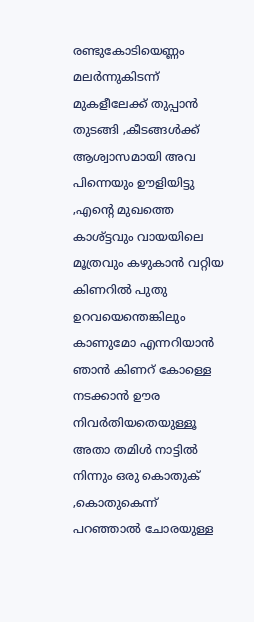രണ്ടുകോടിയെണ്ണം മലര്‍ന്നുകിടന്ന് മുകളീലേക്ക് തുപ്പാന്‍ തുടങ്ങി ‚കീടങ്ങള്‍ക്ക് ആശ്വാസമായി അവ പിന്നെയും ഊളിയിട്ടു ‚എന്റെ മുഖത്തെ കാശ്ട്ടവും വായയിലെ മൂത്രവും കഴുകാന്‍ വറ്റിയ കിണറില്‍ പുതു ഉറവയെന്തെങ്കിലും കാണുമോ എന്നറിയാന്‍ ഞാന്‍ കിണറ് കോള്ളെ നടക്കാന്‍ ഊര നിവര്‍തിയതെയുള്ളൂ അതാ തമിള്‍ നാട്ടില്‍ നിന്നും ഒരു കൊതുക് ‚കൊതുകെന്ന് പറഞ്ഞാല്‍ ചോരയുള്ള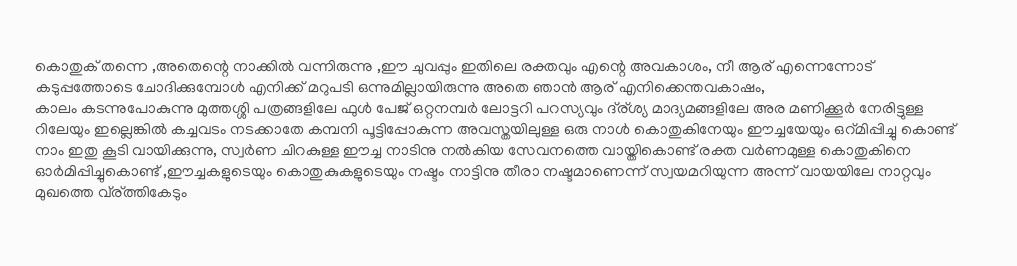കൊതുക് തന്നെ ‚അതെന്റെ നാക്കില്‍ വന്നിരുന്നു ‚ഈ ചുവപ്പും ഇതിലെ രക്തവും എന്റെ അവകാശം, നീ ആര് എന്നെന്നോട് കടുപ്പത്തോടെ ചോദിക്കുമ്പോള്‍ എനിക്ക് മറുപടി ഒന്നുമില്ലായിരുന്നു അതെ ഞാന്‍ ആര് എനിക്കെന്തവകാഷം,
കാലം കടന്നുപോകുന്നു മുത്തശ്ശി പത്രങ്ങളിലേ ഫുള്‍ പേജ് ഒറ്റനമ്പര്‍ ലോട്ടറി പറസ്യവും ദ്ര്ശ്യ മാദ്യമങ്ങളിലേ അര മണിക്കൂര്‍ നേരിട്ടുള്ള റിലേയും ഇല്ലെങ്കില്‍ കച്ചവടം നടക്കാതേ കമ്പനി പൂട്ടിപ്പോകുന്ന അവസ്തയിലുള്ള ഒരു നാള്‍ കൊതുകിനേയും ഈച്ചയേയും ഒറ്മിപ്പിച്ചു കൊണ്ട് നാം ഇതു കൂടി വായിക്കുന്നു, സ്വര്‍ണ ചിറകുള്ള ഈച്ച നാടിനു നല്‍കിയ സേവനത്തെ വായ്തികൊണ്ട് രക്ത വര്‍ണമുള്ള കൊതുകിനെ ഓര്‍മിപ്പിച്ചുകൊണ്ട് ‚ഈച്ചകളുടെയും കൊതുകുകളുടെയും നഷ്ടം നാട്ടിനു തീരാ നഷ്ടമാണെന്ന് സ്വയമറിയുന്ന അന്ന് വായയിലേ നാറ്റവും മുഖത്തെ വ്ര്ത്തികേടും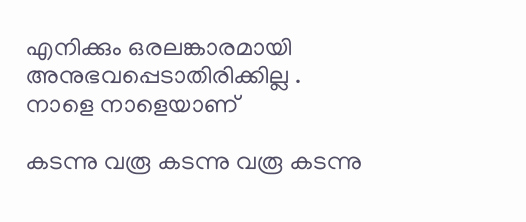എനിക്കും ഒരലങ്കാരമായി അനുഭവപ്പെടാതിരിക്കില്ല .
നാളെ നാളെയാണ്

കടന്നു വരൂ കടന്നു വരൂ കടന്നു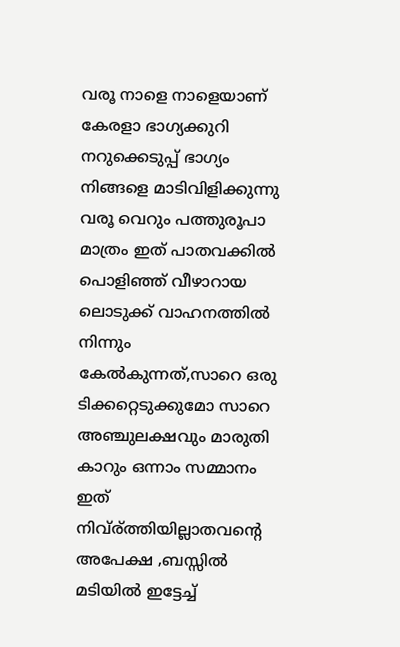വരൂ നാളെ നാളെയാണ് കേരളാ ഭാഗ്യക്കുറി നറുക്കെടുപ്പ് ഭാഗ്യം നിങ്ങളെ മാടിവിളിക്കുന്നു വരൂ വെറും പത്തുരൂപാ മാത്രം ഇത് പാതവക്കില്‍ പൊളിഞ്ഞ് വീഴാറായ ലൊടുക്ക് വാഹനത്തില്‍ നിന്നും കേല്‍കുന്നത്,സാറെ ഒരു ടിക്കറ്റെടുക്കുമോ സാറെ അഞ്ചുലക്ഷവും മാരുതി കാറും ഒന്നാം സമ്മാനം ഇത് നിവ്ര്ത്തിയില്ലാതവന്റെ അപേക്ഷ ‚ബസ്സില്‍ മടിയില്‍ ഇട്ടേച്ച്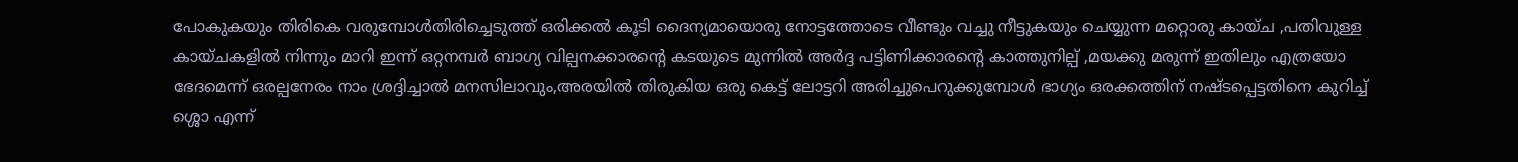പോകുകയും തിരികെ വരുമ്പോള്‍തിരിച്ചെടുത്ത് ഒരിക്കല്‍ കൂടി ദൈന്യമായൊരു നോട്ടത്തോടെ വീണ്ടും വച്ചു നീട്ടുകയും ചെയ്യുന്ന മറ്റൊരു കായ്ച ‚പതിവുള്ള കായ്ചകളില്‍ നിന്നും മാറി ഇന്ന് ഒറ്റനമ്പര്‍ ബാഗ്യ വില്പനക്കാരന്റെ കടയുടെ മുന്നില്‍ അര്‍ദ്ദ പട്ടിണിക്കാരന്റെ കാത്തുനില്പ് ‚മയക്കു മരുന്ന് ഇതിലും എത്രയോ ഭേദമെന്ന് ഒരല്പനേരം നാം ശ്രദ്ദിച്ചാല്‍ മനസിലാവും,അരയില്‍ തിരുകിയ ഒരു കെട്ട് ലോട്ടറി അരിച്ചുപെറുക്കുമ്പോള്‍ ഭാഗ്യം ഒരക്കത്തിന് നഷ്ടപ്പെട്ടതിനെ കുറിച്ച് ശ്ശൊ എന്ന്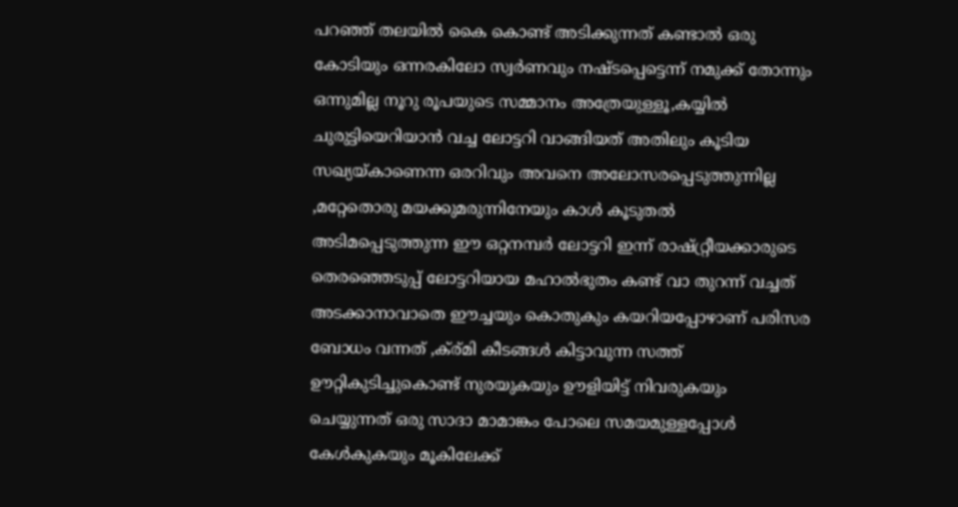പറഞ്ഞ് തലയില്‍ കൈ കൊണ്ട് അടിക്കുന്നത് കണ്ടാല്‍ ഒരു കോടിയും ഒന്നരകിലോ സ്വര്‍ണവും നഷ്ടപ്പെട്ടെന്ന് നമുക്ക് തോന്നും ഒന്നുമില്ല നൂറു രൂപയുടെ സമ്മാനം അത്രേയുള്ളൂ,കയ്യില്‍ ചുരുട്ടിയെറിയാന്‍ വച്ച ലോട്ടറി വാങ്ങിയത് അതിലും കൂടിയ സഖ്യയ്കാണെന്ന ഒരറിവും അവനെ അലോസരപ്പെടുത്തുന്നില്ല ‚മറ്റേതൊരു മയക്കുമരുന്നിനേയും കാള്‍ കൂടുതല്‍ അടിമപ്പെടുത്തുന്ന ഈ ഒറ്റനമ്പര്‍ ലോട്ടറി ഇന്ന് രാഷ്റ്റ്രീയക്കാരുടെ തെരഞ്ഞെടുപ്പ് ലോട്ടറിയായ മഹാല്‍ഭുതം കണ്ട് വാ തുറന്ന് വച്ചത് അടക്കാനാവാതെ ഈച്ചയും കൊതുകും കയറിയപ്പോഴാണ് പരിസര ബോധം വന്നത് ‚ക്ര്മി കീടങ്ങള്‍ കിട്ടാവുന്ന സത്ത് ഊറ്റികുടിച്ചുകൊണ്ട് നുരയുകയും ഊളിയിട്ട് നിവരുകയും ചെയ്യുന്നത് ഒരു സാദാ മാമാങ്കം പോലെ സമയമുള്ളപ്പോള്‍ കേള്‍കുകയും മൂകിലേക്ക്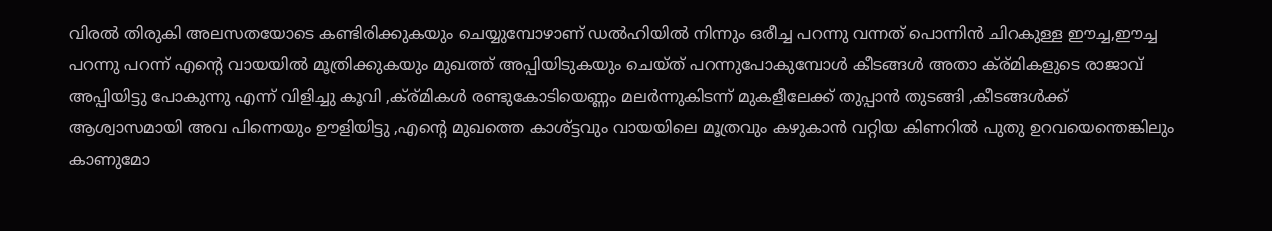വിരല്‍ തിരുകി അലസതയോടെ കണ്ടിരിക്കുകയും ചെയ്യുമ്പോഴാണ് ഡല്‍ഹിയില്‍ നിന്നും ഒരീച്ച പറന്നു വന്നത് പൊന്നിന്‍ ചിറകുള്ള ഈച്ച,ഈച്ച പറന്നു പറന്ന് എന്റെ വായയില്‍ മൂത്രിക്കുകയും മുഖത്ത് അപ്പിയിടുകയും ചെയ്ത് പറന്നുപോകുമ്പോള്‍ കീടങ്ങള്‍ അതാ ക്ര്മികളുടെ രാജാവ് അപ്പിയിട്ടു പോകുന്നു എന്ന് വിളിച്ചു കൂവി ‚ക്ര്മികള്‍ രണ്ടുകോടിയെണ്ണം മലര്‍ന്നുകിടന്ന് മുകളീലേക്ക് തുപ്പാന്‍ തുടങ്ങി ‚കീടങ്ങള്‍ക്ക് ആശ്വാസമായി അവ പിന്നെയും ഊളിയിട്ടു ‚എന്റെ മുഖത്തെ കാശ്ട്ടവും വായയിലെ മൂത്രവും കഴുകാന്‍ വറ്റിയ കിണറില്‍ പുതു ഉറവയെന്തെങ്കിലും കാണുമോ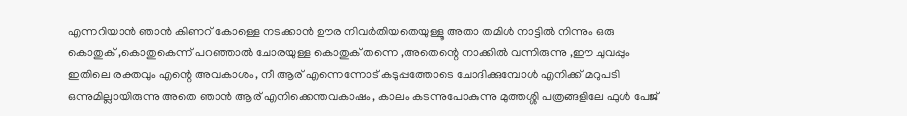എന്നറിയാന്‍ ഞാന്‍ കിണറ് കോള്ളെ നടക്കാന്‍ ഊര നിവര്‍തിയതെയുള്ളൂ അതാ തമിള്‍ നാട്ടില്‍ നിന്നും ഒരു കൊതുക് ‚കൊതുകെന്ന് പറഞ്ഞാല്‍ ചോരയുള്ള കൊതുക് തന്നെ ‚അതെന്റെ നാക്കില്‍ വന്നിരുന്നു ‚ഈ ചുവപ്പും ഇതിലെ രക്തവും എന്റെ അവകാശം, നീ ആര് എന്നെന്നോട് കടുപ്പത്തോടെ ചോദിക്കുമ്പോള്‍ എനിക്ക് മറുപടി ഒന്നുമില്ലായിരുന്നു അതെ ഞാന്‍ ആര് എനിക്കെന്തവകാഷം, കാലം കടന്നുപോകുന്നു മുത്തശ്ശി പത്രങ്ങളിലേ ഫുള്‍ പേജ്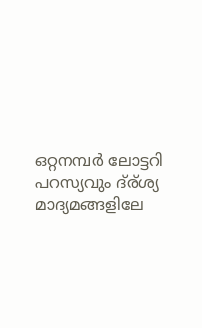ഒറ്റനമ്പര്‍ ലോട്ടറി പറസ്യവും ദ്ര്ശ്യ മാദ്യമങ്ങളിലേ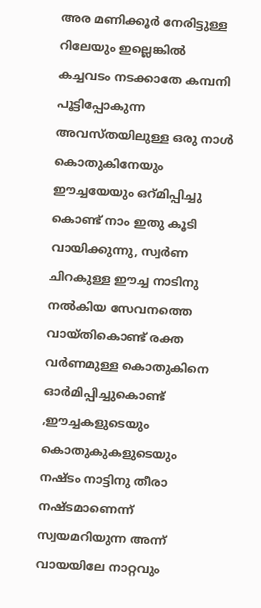അര മണിക്കൂര്‍ നേരിട്ടുള്ള റിലേയും ഇല്ലെങ്കില്‍ കച്ചവടം നടക്കാതേ കമ്പനി പൂട്ടിപ്പോകുന്ന അവസ്തയിലുള്ള ഒരു നാള്‍ കൊതുകിനേയും ഈച്ചയേയും ഒറ്മിപ്പിച്ചു കൊണ്ട് നാം ഇതു കൂടി വായിക്കുന്നു, സ്വര്‍ണ ചിറകുള്ള ഈച്ച നാടിനു നല്‍കിയ സേവനത്തെ വായ്തികൊണ്ട് രക്ത വര്‍ണമുള്ള കൊതുകിനെ ഓര്‍മിപ്പിച്ചുകൊണ്ട് ‚ഈച്ചകളുടെയും കൊതുകുകളുടെയും നഷ്ടം നാട്ടിനു തീരാ നഷ്ടമാണെന്ന് സ്വയമറിയുന്ന അന്ന് വായയിലേ നാറ്റവും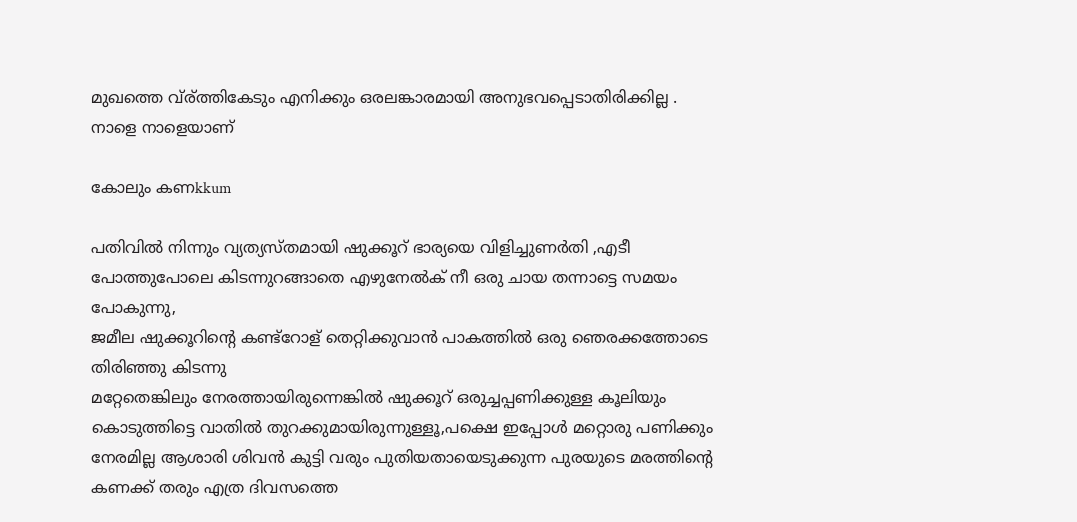മുഖത്തെ വ്ര്ത്തികേടും എനിക്കും ഒരലങ്കാരമായി അനുഭവപ്പെടാതിരിക്കില്ല . നാളെ നാളെയാണ്

കോലും കണkkum

പതിവില്‍ നിന്നും വ്യത്യസ്തമായി ഷുക്കൂറ് ഭാര്യയെ വിളിച്ചുണര്‍തി ‚എടീ പോത്തുപോലെ കിടന്നുറങ്ങാതെ എഴുനേല്‍ക് നീ ഒരു ചായ തന്നാട്ടെ സമയം പോകുന്നു,
ജമീല ഷുക്കൂറിന്റെ കണ്ട്റോള് തെറ്റിക്കുവാന്‍ പാകത്തില്‍ ഒരു ഞെരക്കത്തോടെ തിരിഞ്ഞു കിടന്നു
മറ്റേതെങ്കിലും നേരത്തായിരുന്നെങ്കില്‍ ഷുക്കൂറ് ഒരുച്ചപ്പണിക്കുള്ള കൂലിയും കൊടുത്തിട്ടെ വാതില്‍ തുറക്കുമായിരുന്നുള്ളൂ,പക്ഷെ ഇപ്പോള്‍ മറ്റൊരു പണിക്കും നേരമില്ല ആശാരി ശിവന്‍ കുട്ടി വരും പുതിയതായെടുക്കുന്ന പുരയുടെ മരത്തിന്റെ കണക്ക് തരും എത്ര ദിവസത്തെ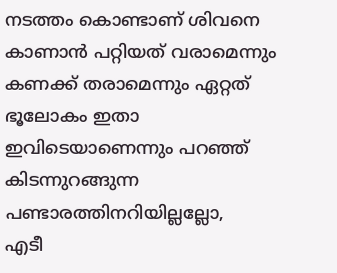നടത്തം കൊണ്ടാണ് ശിവനെ കാണാന്‍ പറ്റിയത് വരാമെന്നും കണക്ക് തരാമെന്നും ഏറ്റത് ഭൂലോകം ഇതാ ഇവിടെയാണെന്നും പറഞ്ഞ് കിടന്നുറങ്ങുന്ന പണ്ടാരത്തിനറിയില്ലല്ലോ,
എടീ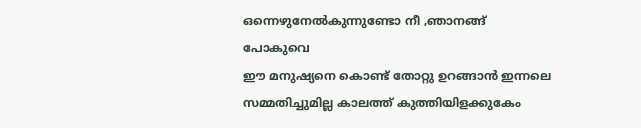ഒന്നെഴുനേല്‍കുന്നുണ്ടോ നീ ‚ഞാനങ്ങ് പോകുവെ
ഈ മനുഷ്യനെ കൊണ്ട് തോറ്റു ഉറങ്ങാന്‍ ഇന്നലെ സമ്മതിച്ചുമില്ല കാലത്ത് കുത്തിയിളക്കുകേം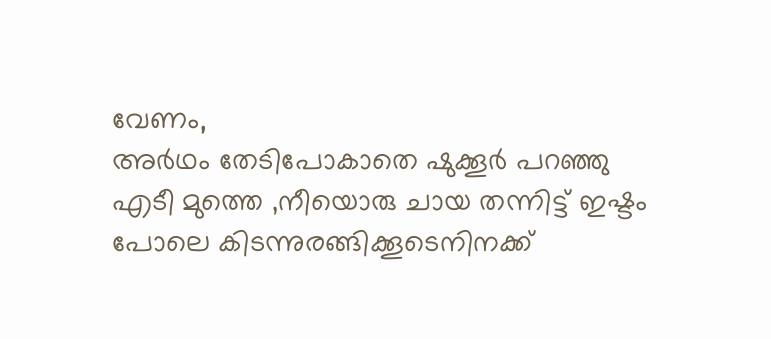വേണം,
അര്‍ഥം തേടിപോകാതെ ഷുക്കൂര്‍ പറഞ്ഞു
എടീ മുത്തെ ‚നീയൊരു ചായ തന്നിട്ട് ഇഷ്ടം പോലെ കിടന്നുരങ്ങിക്കൂടെനിനക്ക്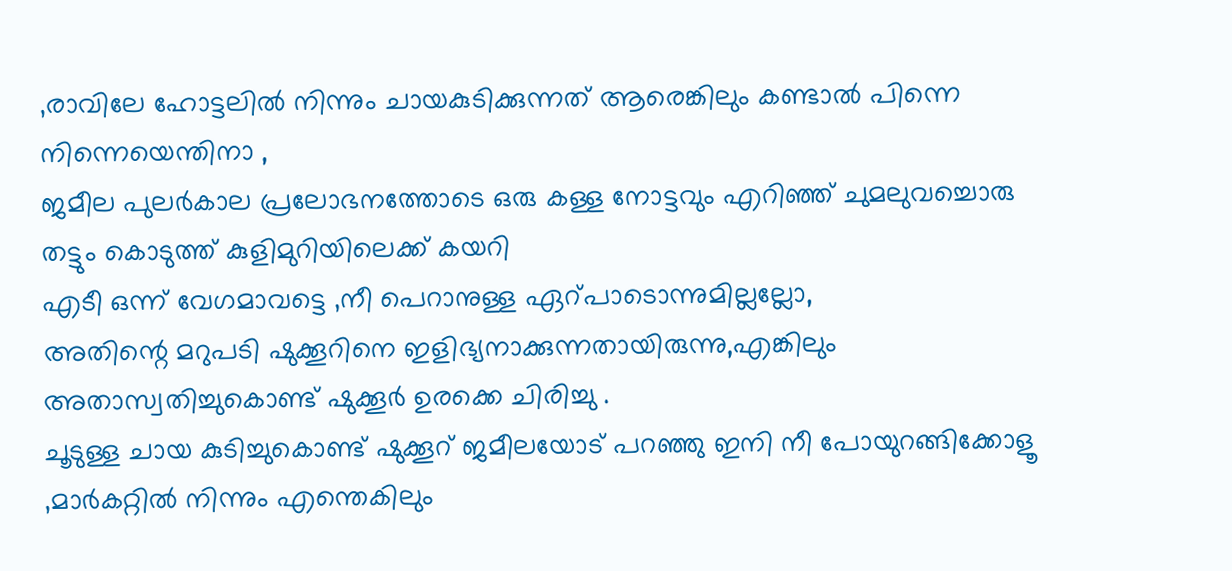‚രാവിലേ ഹോട്ടലില്‍ നിന്നും ചായകുടിക്കുന്നത് ആരെങ്കിലും കണ്ടാല്‍ പിന്നെ നിന്നെയെന്തിനാ ,
ജമീല പുലര്‍കാല പ്രലോഭനത്തോടെ ഒരു കള്ള നോട്ടവും എറിഞ്ഞ് ചുമലുവച്ചൊരു തട്ടും കൊടുത്ത് കുളിമുറിയിലെക്ക് കയറി
എടീ ഒന്ന് വേഗമാവട്ടെ ‚നീ പെറാനുള്ള ഏറ്പാടൊന്നുമില്ലല്ലോ,
അതിന്റെ മറുപടി ഷുക്കൂറിനെ ഇളിഭ്യനാക്കുന്നതായിരുന്നു,എങ്കിലും അതാസ്വതിച്ചുകൊണ്ട് ഷുക്കൂര്‍ ഉരക്കെ ചിരിച്ചു .
ചൂടുള്ള ചായ കുടിച്ചുകൊണ്ട് ഷുക്കൂറ് ജമീലയോട് പറഞ്ഞു ഇനി നീ പോയുറങ്ങിക്കോളൂ ‚മാര്‍കറ്റില്‍ നിന്നും എന്തെകിലും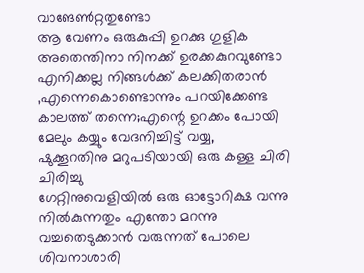വാങേണ്‍റ്റതുണ്ടോ
ആ വേണം ഒരുകുപ്പി ഉറക്കു ഗുളിക
അതെന്തിനാ നിനക്ക് ഉരക്കകുറവുണ്ടോ
എനിക്കല്ല നിങ്ങള്‍ക്ക് കലക്കിതരാന്‍ ‚എന്നെകൊണ്ടൊന്നും പറയിക്കേണ്ട കാലത്ത് തന്നെ;എന്റെ ഉറക്കം പോയി മേലും കയ്യും വേദനിച്ചിട്ട് വയ്യ,
ഷുക്കൂറതിനു മറുപടിയായി ഒരു കള്ള ചിരി ചിരിച്ചു
ഗേറ്റിനുവെളിയില്‍ ഒരു ഓട്ടോറിക്ഷ വന്നു നില്‍കുന്നതും എന്തോ മറന്നു വച്ചതെടുക്കാന്‍ വരുന്നത് പോലെ ശിവനാശാരി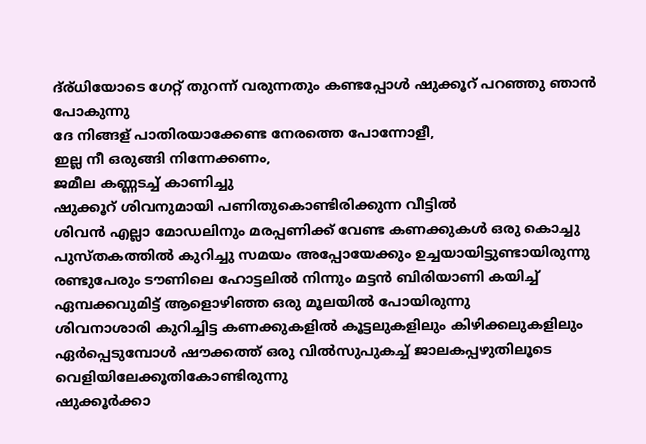ദ്ര്ധിയോടെ ഗേറ്റ് തുറന്ന് വരുന്നതും കണ്ടപ്പോള്‍ ഷുക്കൂറ് പറഞ്ഞു ഞാന്‍ പോകുന്നു
ദേ നിങ്ങള് പാതിരയാക്കേണ്ട നേരത്തെ പോന്നോളീ,
ഇല്ല നീ ഒരുങ്ങി നിന്നേക്കണം,
ജമീല കണ്ണടച്ച് കാണിച്ചു
ഷുക്കൂറ് ശിവനുമായി പണിതുകൊണ്ടിരിക്കുന്ന വീട്ടില്‍
ശിവന്‍ എല്ലാ മോഡലിനും മരപ്പണിക്ക് വേണ്ട കണക്കുകള്‍ ഒരു കൊച്ചു പുസ്തകത്തില്‍ കുറിച്ചു സമയം അപ്പോയേക്കും ഉച്ചയായിട്ടുണ്ടായിരുന്നു
രണ്ടുപേരും ടൗണിലെ ഹോട്ടലില്‍ നിന്നും മട്ടന്‍ ബിരിയാണി കയിച്ച് ഏമ്പക്കവുമിട്ട് ആളൊഴിഞ്ഞ ഒരു മൂലയില്‍ പോയിരുന്നു
ശിവനാശാരി കുറിച്ചിട്ട കണക്കുകളില്‍ കൂട്ടലുകളിലും കിഴിക്കലുകളിലും ഏര്‍പ്പെടുമ്പോള്‍ ഷൗക്കത്ത് ഒരു വില്‍സുപുകച്ച് ജാലകപ്പഴുതിലൂടെ വെളിയിലേക്കൂതികോണ്ടിരുന്നു
ഷുക്കൂര്‍ക്കാ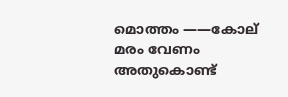മൊത്തം ‌‌‌‌‌——കോല് മരം വേണം അതുകൊണ്ട്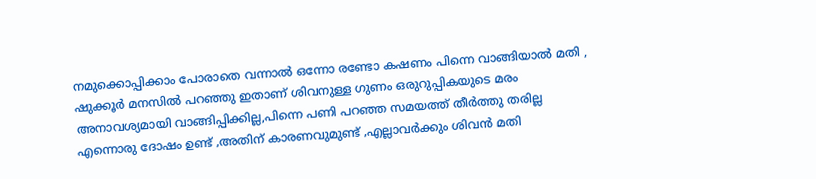നമുക്കൊപ്പിക്കാം പോരാതെ വന്നാല്‍ ഒന്നോ രണ്ടോ കഷണം പിന്നെ വാങ്ങിയാല്‍ മതി ,
ഷുക്കൂര്‍ മനസില്‍ പറഞ്ഞു ഇതാണ് ശിവനുള്ള ഗുണം ഒരുറുപ്പികയുടെ മരം അനാവശ്യമായി വാങ്ങിപ്പിക്കില്ല,പിന്നെ പണി പറഞ്ഞ സമയത്ത് തീര്‍ത്തു തരില്ല എന്നൊരു ദോഷം ഉണ്ട് ‚അതിന് കാരണവുമുണ്ട് ‚എല്ലാവര്‍ക്കും ശിവന്‍ മതി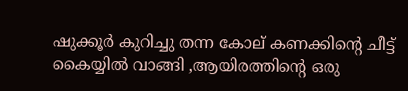ഷുക്കൂര്‍ കുറിച്ചു തന്ന കോല് കണക്കിന്റെ ചീട്ട് കൈയ്യില്‍ വാങ്ങി ‚ആയിരത്തിന്റെ ഒരു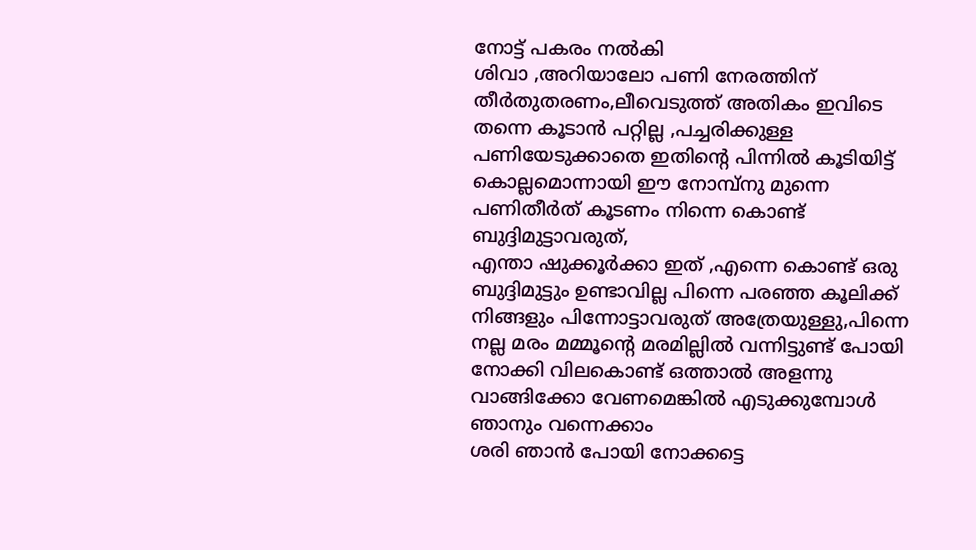നോട്ട് പകരം നല്‍കി
ശിവാ ‚അറിയാലോ പണി നേരത്തിന് തീര്‍തുതരണം,ലീവെടുത്ത് അതികം ഇവിടെ തന്നെ കൂടാന്‍ പറ്റില്ല ‚പച്ചരിക്കുള്ള പണിയേടുക്കാതെ ഇതിന്റെ പിന്നില്‍ കൂടിയിട്ട് കൊല്ലമൊന്നായി ഈ നോമ്പ്നു മുന്നെ പണിതീര്‍ത് കൂടണം നിന്നെ കൊണ്ട് ബുദ്ദിമുട്ടാവരുത്,
എന്താ ഷുക്കൂര്‍ക്കാ ഇത് ‚എന്നെ കൊണ്ട് ഒരു ബുദ്ദിമുട്ടും ഉണ്ടാവില്ല പിന്നെ പരഞ്ഞ കൂലിക്ക് നിങ്ങളും പിന്നോട്ടാവരുത് അത്രേയുള്ളു,പിന്നെ നല്ല മരം മമ്മൂന്റെ മരമില്ലില്‍ വന്നിട്ടുണ്ട് പോയി നോക്കി വിലകൊണ്ട് ഒത്താല്‍ അളന്നു വാങ്ങിക്കോ വേണമെങ്കില്‍ എടുക്കുമ്പോള്‍ ഞാനും വന്നെക്കാം
ശരി ഞാന്‍ പോയി നോക്കട്ടെ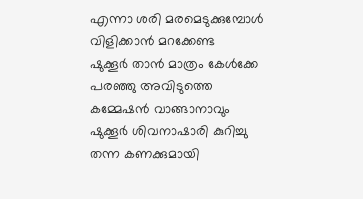എന്നാ ശരി മരമെടുക്കുമ്പോള്‍ വിളിക്കാന്‍ മറക്കേണ്ട
ഷുക്കൂര്‍ താന്‍ മാത്രം കേള്‍ക്കേ പരഞ്ഞു അവിടുത്തെ കമ്മേഷന്‍ വാങ്ങാനാവും
ഷുക്കൂര്‍ ശിവനാഷാരി കുറിച്ചു തന്ന കണക്കുമായി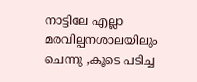നാട്ടിലേ എല്ലാ മരവില്പനശാലയിലും ചെന്നു ‚കൂടെ പടിച്ച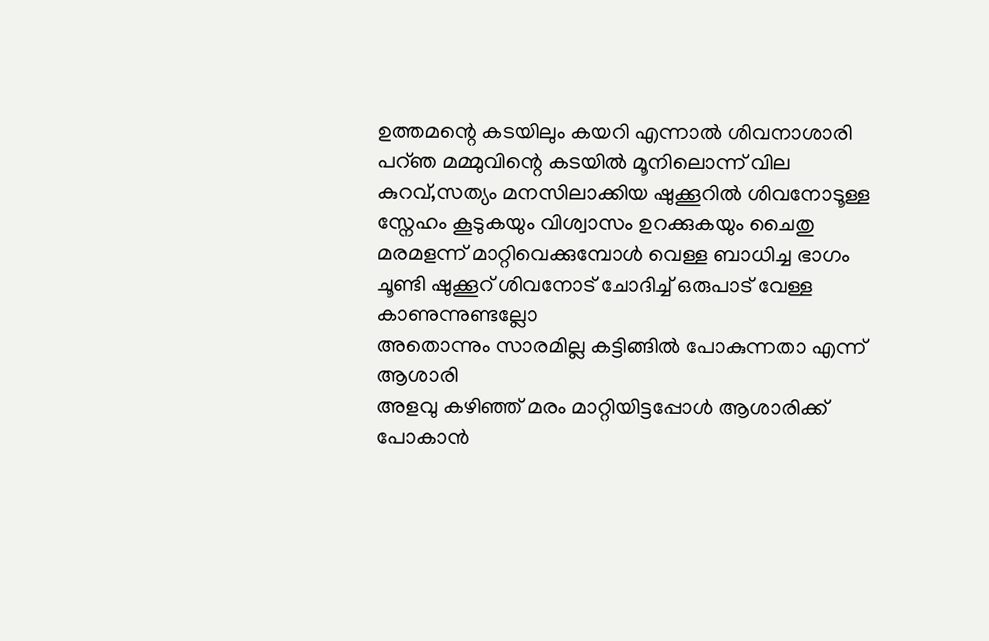ഉത്തമന്റെ കടയിലും കയറി എന്നാല്‍ ശിവനാശാരി പറ്ഞ മമ്മുവിന്റെ കടയില്‍ മൂനിലൊന്ന് വില കുറവ്,സത്യം മനസിലാക്കിയ ഷുക്കൂറില്‍ ശിവനോടൂള്ള സ്നേഹം കൂടുകയും വിശ്വാസം ഉറക്കുകയും ചൈതു
മരമളന്ന് മാറ്റിവെക്കുമ്പോള്‍ വെള്ള ബാധിച്ച ഭാഗം ചൂണ്ടി ഷുക്കൂറ് ശിവനോട് ചോദിച്ച് ഒരുപാട് വേള്ള കാണുന്നുണ്ടല്ലോ
അതൊന്നും സാരമില്ല കട്ടിങ്ങില്‍ പോകുന്നതാ എന്ന് ആശാരി
അളവു കഴിഞ്ഞ് മരം മാറ്റിയിട്ടപ്പോള്‍ ആശാരിക്ക് പോകാന്‍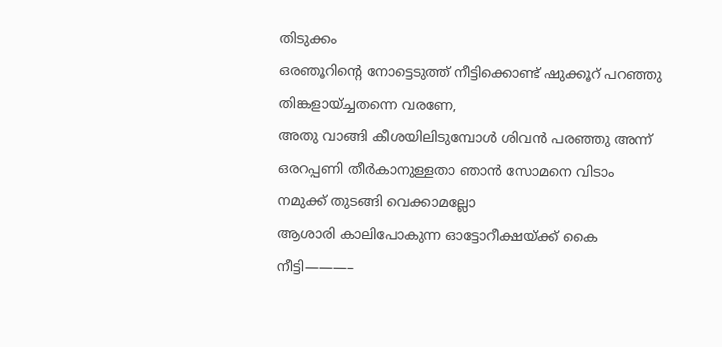തിടുക്കം
ഒരഞൂറിന്റെ നോട്ടെടുത്ത് നീട്ടിക്കൊണ്ട് ഷുക്കൂറ് പറഞ്ഞു തിങ്കളായ്ച്ചതന്നെ വരണേ,
അതു വാങ്ങി കീശയിലിടുമ്പോള്‍ ശിവന്‍ പരഞ്ഞു അന്ന് ഒരറപ്പണി തീര്‍കാനുള്ളതാ ഞാന്‍ സോമനെ വിടാം നമുക്ക് തുടങ്ങി വെക്കാമല്ലോ
ആശാരി കാലിപോകുന്ന ഓട്ടോറീക്ഷയ്ക്ക് കൈ നീട്ടി———–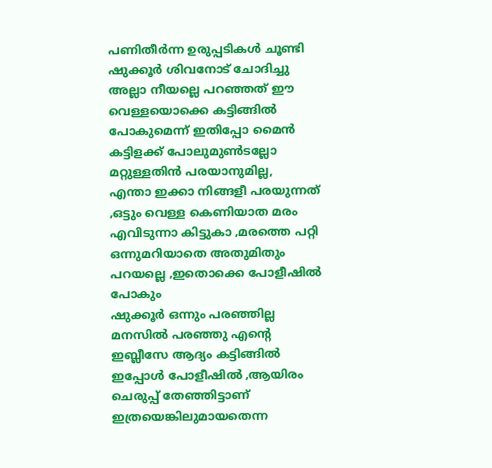പണിതീര്‍ന്ന ഉരുപ്പടികള്‍ ചൂണ്ടി ഷുക്കൂര്‍ ശിവനോട് ചോദിച്ചു അല്ലാ നീയല്ലെ പറഞ്ഞത് ഈ വെള്ളയൊക്കെ കട്ടിങ്ങില്‍ പോകുമെന്ന് ഇതിപ്പോ മൈന്‍ കട്ടിളക്ക് പോലുമുണ്‍ടല്ലോ മറ്റുള്ളതിന്‍ പരയാനുമില്ല,
എന്താ ഇക്കാ നിങ്ങളീ പരയുന്നത് ‚ഒട്ടും വെള്ള കെണിയാത മരം എവിടുന്നാ കിട്ടുകാ ‚മരത്തെ പറ്റി ഒന്നുമറിയാതെ അതുമിതും പറയല്ലെ ‚ഇതൊക്കെ പോളീഷില്‍ പോകും
ഷുക്കൂര്‍ ഒന്നും പരഞ്ഞില്ല മനസില്‍ പരഞ്ഞു എന്റെ ഇബ്ലീസേ ആദ്യം കട്ടിങ്ങില്‍ ഇപ്പോള്‍ പോളീഷില്‍ ‚ആയിരം ചെരുപ്പ് തേഞ്ഞിട്ടാണ് ഇത്രയെങ്കിലുമായതെന്ന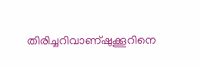തിരിച്ചറിവാണ്ഷുക്കൂറിനെ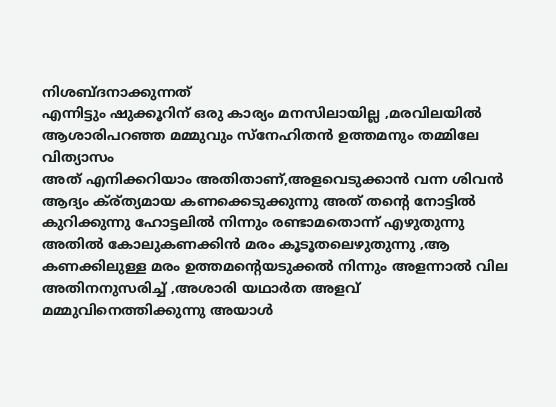നിശബ്ദനാക്കുന്നത്
എന്നിട്ടും ഷുക്കൂറിന് ഒരു കാര്യം മനസിലായില്ല ‚മരവിലയില്‍ ആശാരിപറഞ്ഞ മമ്മുവും സ്നേഹിതന്‍ ഉത്തമനും തമ്മിലേ വിത്യാസം
അത് എനിക്കറിയാം അതിതാണ്,അളവെടുക്കാന്‍ വന്ന ശിവന്‍ ആദ്യം ക്ര്ത്യമായ കണക്കെടുക്കുന്നു അത് തന്റെ നോട്ടില്‍ കുറിക്കുന്നു ഹോട്ടലില്‍ നിന്നും രണ്ടാമതൊന്ന് എഴുതുന്നു അതില്‍ കോലുകണക്കിന്‍ മരം കൂടൂതലെഴുതുന്നു ‚ആ കണക്കിലുള്ള മരം ഉത്തമന്റെയടുക്കല്‍ നിന്നും അളന്നാല്‍ വില അതിനനുസരിച്ച് ‚അശാരി യഥാര്‍ത അളവ് മമ്മുവിനെത്തിക്കുന്നു അയാള്‍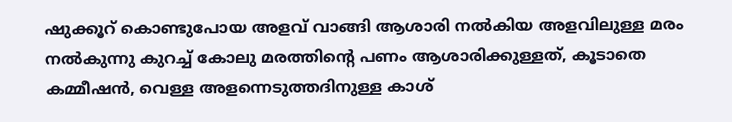ഷുക്കൂറ് കൊണ്ടുപോയ അളവ് വാങ്ങി ആശാരി നല്‍കിയ അളവിലുള്ള മരം നല്‍കുന്നു കുറച്ച് കോലു മരത്തിന്റെ പണം ആശാരിക്കുള്ളത്, കൂടാതെ കമ്മീഷന്‍, വെള്ള അളന്നെടുത്തദിനുള്ള കാശ്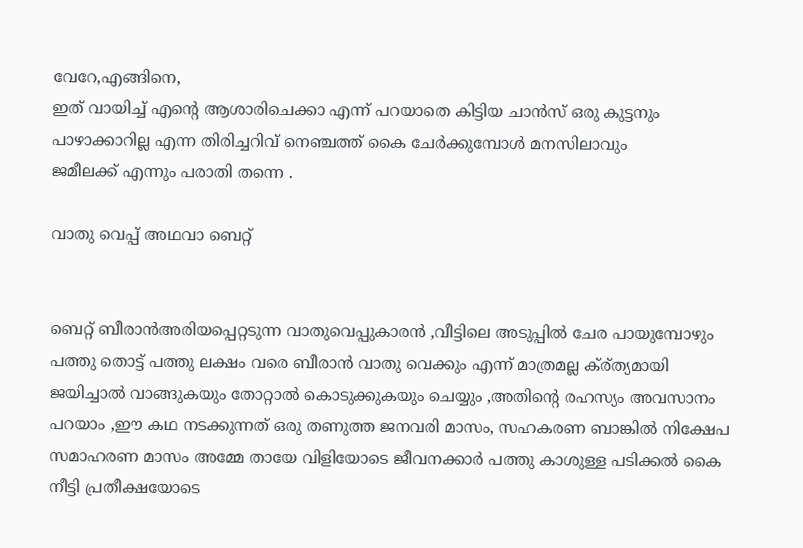വേറേ,എങ്ങിനെ,
ഇത് വായിച്ച് എന്റെ ആശാരിചെക്കാ എന്ന് പറയാതെ കിട്ടിയ ചാന്‍സ് ഒരു കുട്ടനും പാഴാക്കാറില്ല എന്ന തിരിച്ചറിവ് നെഞ്ചത്ത് കൈ ചേര്‍ക്കുമ്പോള്‍ മനസിലാവും
ജമീലക്ക് എന്നും പരാതി തന്നെ .

വാതു വെപ്പ് അഥവാ ബെറ്റ്


ബെറ്റ് ബീരാന്‍അരിയപ്പെറ്റടുന്ന വാതുവെപ്പുകാരന്‍ ‚വീട്ടിലെ അടുപ്പില്‍ ചേര പായുമ്പോഴും പത്തു തൊട്ട് പത്തു ലക്ഷം വരെ ബീരാന്‍ വാതു വെക്കും എന്ന് മാത്രമല്ല ക്ര്ത്യമായി ജയിച്ചാല്‍ വാങ്ങുകയും തോറ്റാല്‍ കൊടുക്കുകയും ചെയ്യും ‚അതിന്റെ രഹസ്യം അവസാനം പറയാം ‚ഈ കഥ നടക്കുന്നത് ഒരു തണുത്ത ജനവരി മാസം, സഹകരണ ബാങ്കില്‍ നിക്ഷേപ സമാഹരണ മാസം അമ്മേ തായേ വിളിയോടെ ജീവനക്കാര്‍ പത്തു കാശുള്ള പടിക്കല്‍ കൈ നീട്ടി പ്രതീക്ഷയോടെ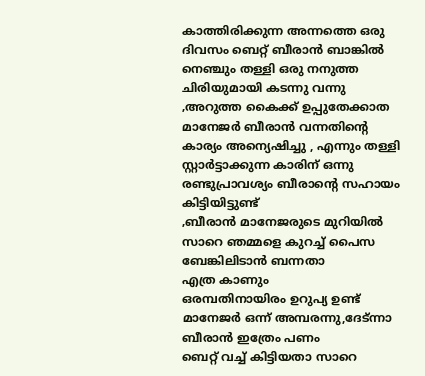കാത്തിരിക്കുന്ന അന്നത്തെ ഒരു ദിവസം ബെറ്റ് ബീരാന്‍ ബാങ്കില്‍ നെഞ്ചും തള്ളി ഒരു നനുത്ത ചിരിയുമായി കടന്നു വന്നു ‚അറുത്ത കൈക്ക് ഉപ്പുതേക്കാത മാനേജര്‍ ബീരാന്‍ വന്നതിന്റെ കാര്യം അന്യെഷിച്ചു , എന്നും തള്ളി സ്റ്റാര്‍ട്ടാക്കുന്ന കാരിന് ഒന്നു രണ്ടുപ്രാവശ്യം ബീരാന്റെ സഹായം കിട്ടിയിട്ടുണ്ട്
‚ബീരാന്‍ മാനേജരുടെ മുറിയില്‍
സാറെ ഞമ്മളെ കുറച്ച് പൈസ ബേങ്കിലിടാന്‍ ബന്നതാ
എത്ര കാണും
ഒരമ്പതിനായിരം ഉറുപ്യ ഉണ്ട്
മാനേജര്‍ ഒന്ന് അമ്പരന്നു,ദേട്ന്നാ ബീരാന്‍ ഇത്രേം പണം
ബെറ്റ് വച്ച് കിട്ടിയതാ സാറെ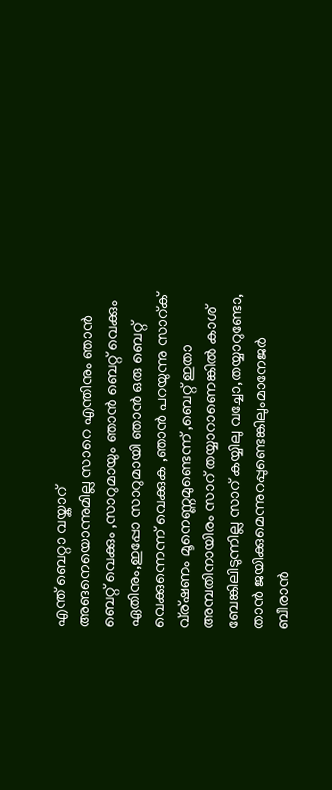എന്ത് ബെറ്റാ വയ്കാറ്
അങനെയൊന്നുമില്ല സാറെ എന്തിനും ഞാന്‍ ബെറ്റ് വെക്കും ‚സാറുമായും ഞാന്‍ ബെറ്റ് വെക്കും ഏതിനും,ഇപ്പോ സാറുമായി ഞാന്‍ ഒരു ബെറ്റ് വെക്കുന്നെന്ന് വെക്കുക ‚ഞാന്‍ പറയുന്നു സാറ്ക് വ്ര്ഷണം മൂനെണ്ണമുണ്ടെന്ന് ‚ബെറ്റ് ഇതാ അമ്പതിനായിരം സാറ് തയ്യാറാണെങ്കില്‍ കാശ് ബേങ്കിലിടുന്നില്ല സാറ് കയ്യിലു വച്ചോ,തയ്യാറുണ്ടോ,
താന്‍ ജയിക്കുമെന്നുറപ്പുണ്ടെങ്കിലുംമാനേജര്‍ ബീരാന്‍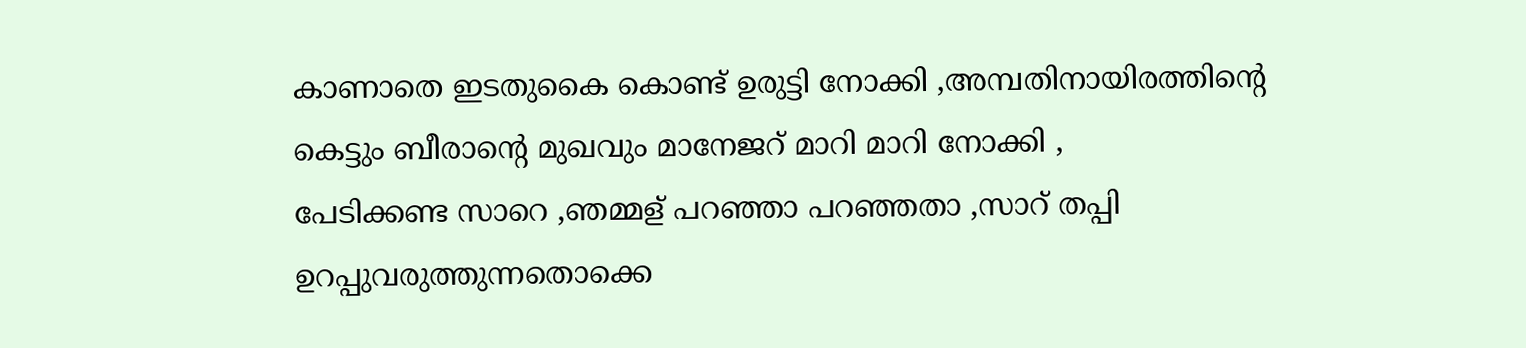കാണാതെ ഇടതുകൈ കൊണ്ട് ഉരുട്ടി നോക്കി ‚അമ്പതിനായിരത്തിന്റെ കെട്ടും ബീരാന്റെ മുഖവും മാനേജറ് മാറി മാറി നോക്കി ,
പേടിക്കണ്ട സാറെ ‚ഞമ്മള് പറഞ്ഞാ പറഞ്ഞതാ ‚സാറ് തപ്പി ഉറപ്പുവരുത്തുന്നതൊക്കെ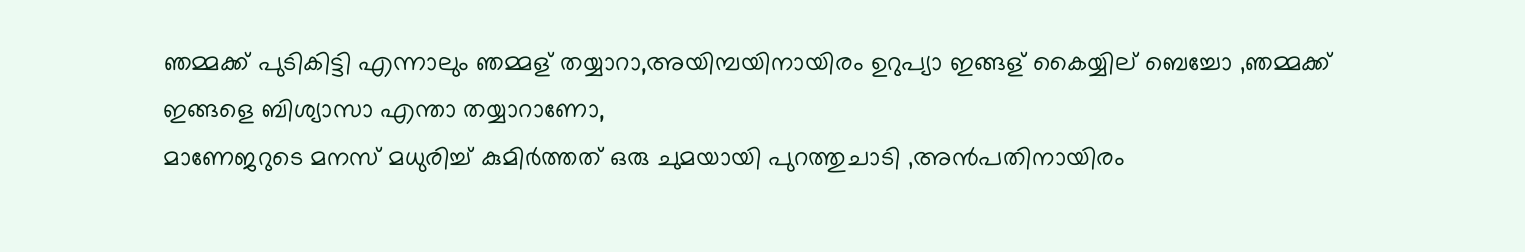ഞമ്മക്ക് പുടികിട്ടി എന്നാലും ഞമ്മള് തയ്യാറാ,അയിമ്പയിനായിരം ഉറുപ്യാ ഇങ്ങള് കൈയ്യില് ബെച്ചോ ‚ഞമ്മക്ക് ഇങ്ങളെ ബിശ്യാസാ എന്താ തയ്യാറാണോ,
മാണേജറുടെ മനസ് മധുരിച്ച് കുമിര്‍ത്തത് ഒരു ചുമയായി പുറത്തുചാടി ‚അന്‍പതിനായിരം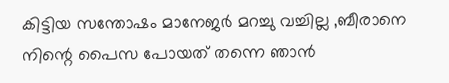കിട്ടിയ സന്തോഷം മാനേജര്‍ മറച്ചു വച്ചില്ല ‚ബീരാനെ നിന്റെ പൈസ പോയത് തന്നെ ഞാന്‍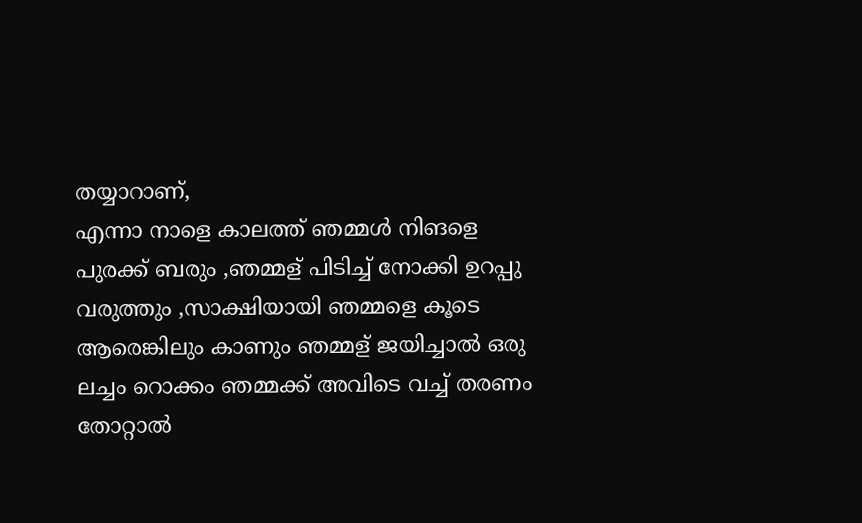തയ്യാറാണ്,
എന്നാ നാളെ കാലത്ത് ഞമ്മള്‍ നിങളെ പുരക്ക് ബരും ‚ഞമ്മള് പിടിച്ച് നോക്കി ഉറപ്പു വരുത്തും ‚സാക്ഷിയായി ഞമ്മളെ കൂടെ ആരെങ്കിലും കാണും ഞമ്മള് ജയിച്ചാല്‍ ഒരു ലച്ചം റൊക്കം ഞമ്മക്ക് അവിടെ വച്ച് തരണം തോറ്റാല്‍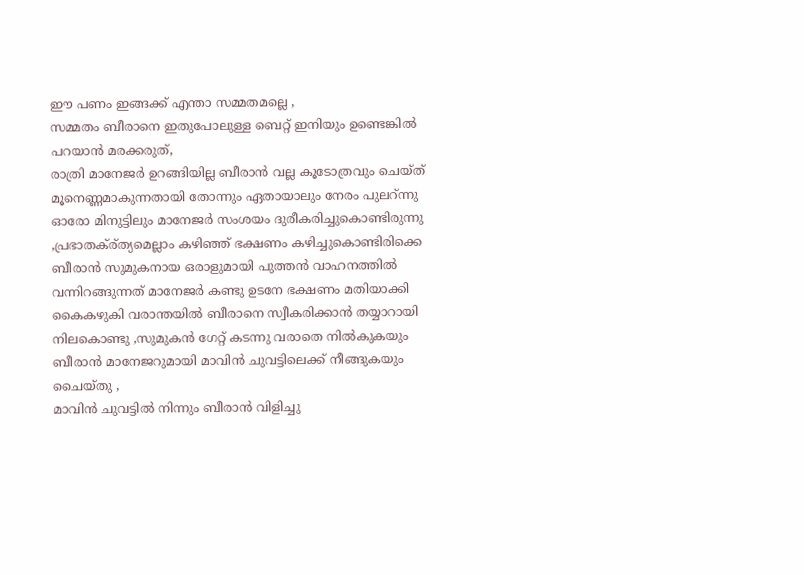ഈ പണം ഇങ്ങക്ക് എന്താ സമ്മതമല്ലെ ,
സമ്മതം ബീരാനെ ഇതുപോലുള്ള ബെറ്റ് ഇനിയും ഉണ്ടെങ്കില്‍ പറയാന്‍ മരക്കരുത്,
രാത്രി മാനേജര്‍ ഉറങ്ങിയില്ല ബീരാന്‍ വല്ല കൂടോത്രവും ചെയ്ത് മൂനെണ്ണമാകുന്നതായി തോന്നും ഏതായാലും നേരം പുലറ്ന്നു ഓരോ മിനുട്ടിലും മാനേജര്‍ സംശയം ദുരീകരിച്ചുകൊണ്ടിരുന്നു ‚പ്രഭാതക്ര്ത്യമെല്ലാം കഴിഞ്ഞ് ഭക്ഷണം കഴിച്ചുകൊണ്ടിരിക്കെ ബീരാന്‍ സുമുകനായ ഒരാളുമായി പുത്തന്‍ വാഹനത്തില്‍ വന്നിറങ്ങുന്നത് മാനേജര്‍ കണ്ടു ഉടനേ ഭക്ഷണം മതിയാക്കി കൈകഴുകി വരാന്തയില്‍ ബീരാനെ സ്വീകരിക്കാന്‍ തയ്യാറായി നിലകൊണ്ടു ‚സുമുകന്‍ ഗേറ്റ് കടന്നു വരാതെ നില്‍കുകയും ബീരാന്‍ മാനേജറുമായി മാവിന്‍ ചുവട്ടിലെക്ക് നീങ്ങുകയും ചൈയ്തു ,
മാവിന്‍ ചുവട്ടില്‍ നിന്നും ബീരാന്‍ വിളിച്ചു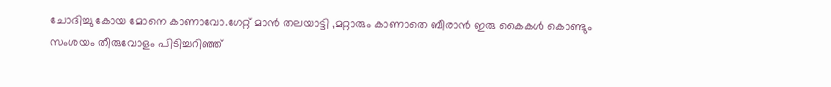ചോദിച്ചു കോയ മോനെ കാണാവോ.ഗേറ്റ് മാന്‍ തലയാട്ടി ‚മറ്റാരും കാണാതെ ബീരാന്‍ ഇരു കൈകള്‍ കൊണ്ടും സംശയം തീരുവോളം പിടിച്ചറിഞ്ഞ്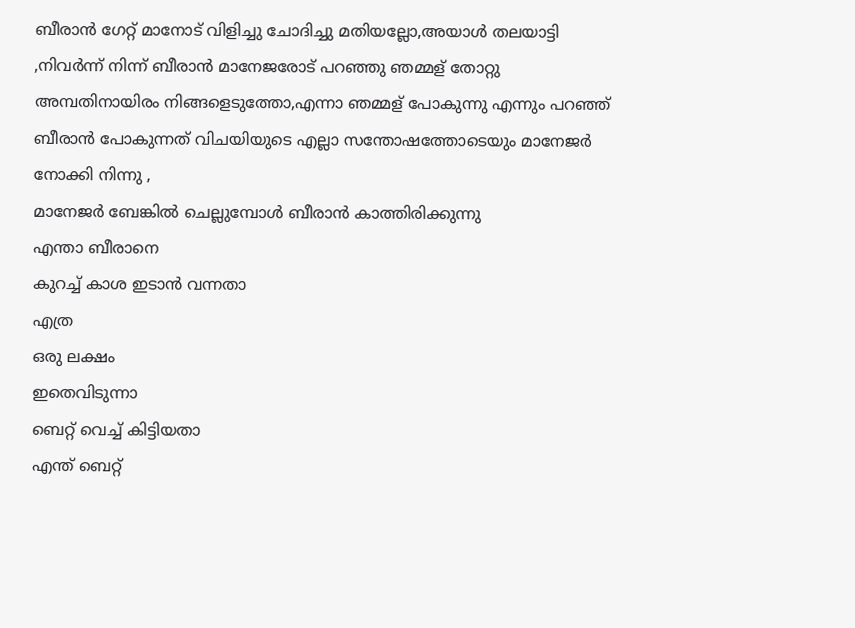ബീരാന്‍ ഗേറ്റ് മാനോട് വിളിച്ചു ചോദിച്ചു മതിയല്ലോ,അയാള്‍ തലയാട്ടി ‚നിവര്‍ന്ന് നിന്ന് ബീരാന്‍ മാനേജരോട് പറഞ്ഞു ഞമ്മള് തോറ്റു അമ്പതിനായിരം നിങ്ങളെടുത്തോ,എന്നാ ഞമ്മള് പോകുന്നു എന്നും പറഞ്ഞ് ബീരാന്‍ പോകുന്നത് വിചയിയുടെ എല്ലാ സന്തോഷത്തോടെയും മാനേജര്‍ നോക്കി നിന്നു ,
മാനേജര്‍ ബേങ്കില്‍ ചെല്ലുമ്പോള്‍ ബീരാന്‍ കാത്തിരിക്കുന്നു
എന്താ ബീരാനെ
കുറച്ച് കാശ ഇടാന്‍ വന്നതാ
എത്ര
ഒരു ലക്ഷം
ഇതെവിടുന്നാ
ബെറ്റ് വെച്ച് കിട്ടിയതാ
എന്ത് ബെറ്റ്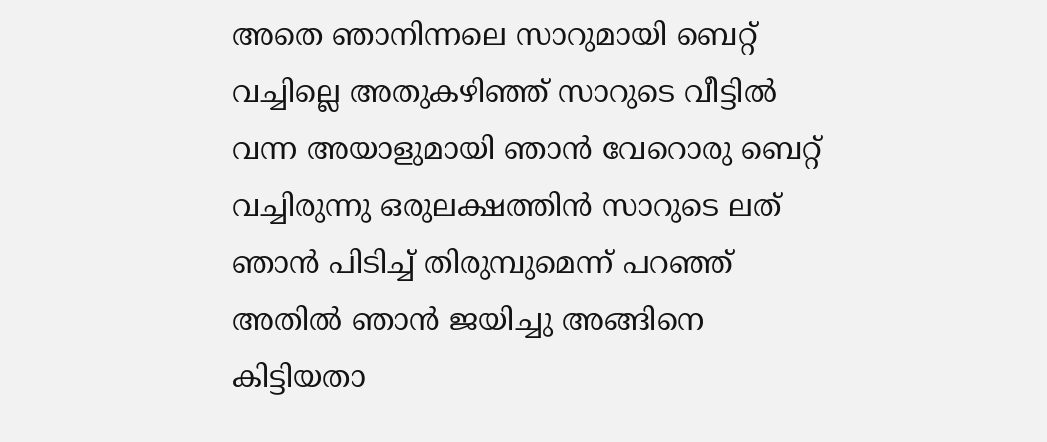അതെ ഞാനിന്നലെ സാറുമായി ബെറ്റ് വച്ചില്ലെ അതുകഴിഞ്ഞ് സാറുടെ വീട്ടില്‍ വന്ന അയാളുമായി ഞാന്‍ വേറൊരു ബെറ്റ് വച്ചിരുന്നു ഒരുലക്ഷത്തിന്‍ സാറുടെ ലത് ഞാന്‍ പിടിച്ച് തിരുമ്പുമെന്ന് പറഞ്ഞ് അതില്‍ ഞാന്‍ ജയിച്ചു അങ്ങിനെ കിട്ടിയതാ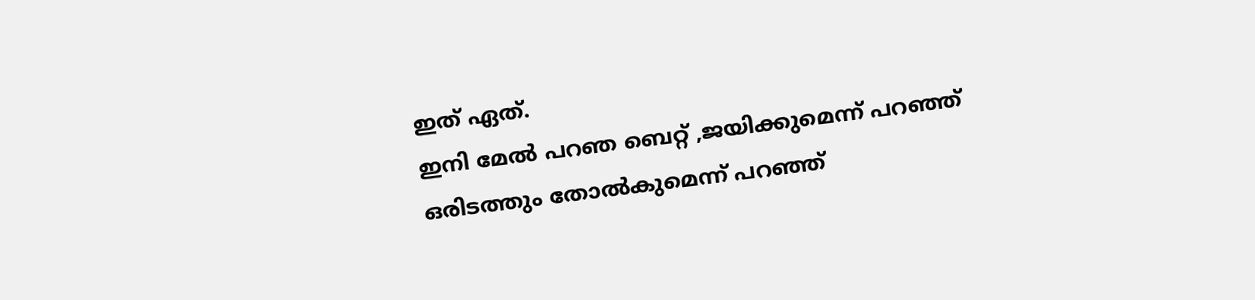ഇത് ഏത്.
ഇനി മേല്‍ പറഞ ബെറ്റ് ‚ജയിക്കുമെന്ന് പറഞ്ഞ് ഒരിടത്തും തോല്‍കുമെന്ന് പറഞ്ഞ്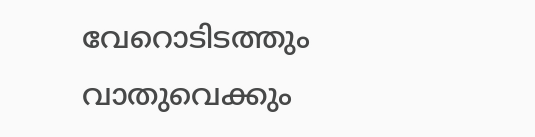വേറൊടിടത്തും വാതുവെക്കും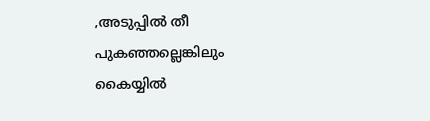‚അടുപ്പില്‍ തീ പുകഞ്ഞല്ലെങ്കിലും കൈയ്യില്‍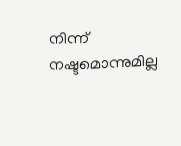നിന്ന് നഷ്ടമൊന്നുമില്ല